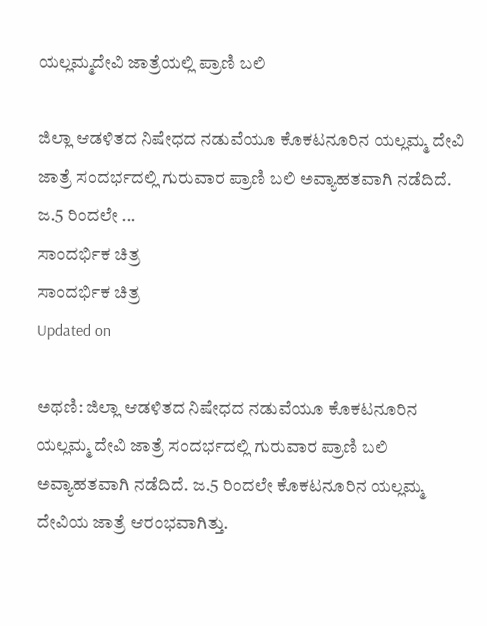ಯಲ್ಲಮ್ಮದೇವಿ ಜಾತ್ರೆಯಲ್ಲಿ ಪ್ರಾಣಿ ಬಲಿ

ಜಿಲ್ಲಾ ಆಡಳಿತದ ನಿಷೇಧದ ನಡುವೆಯೂ ಕೊಕಟನೂರಿನ ಯಲ್ಲಮ್ಮ ದೇವಿ ಜಾತ್ರೆ ಸಂದರ್ಭದಲ್ಲಿ ಗುರುವಾರ ಪ್ರಾಣಿ ಬಲಿ ಅವ್ಯಾಹತವಾಗಿ ನಡೆದಿದೆ. ಜ.5 ರಿಂದಲೇ ...
ಸಾಂದರ್ಭಿಕ ಚಿತ್ರ
ಸಾಂದರ್ಭಿಕ ಚಿತ್ರ
Updated on

ಅಥಣಿ: ಜಿಲ್ಲಾ ಆಡಳಿತದ ನಿಷೇಧದ ನಡುವೆಯೂ ಕೊಕಟನೂರಿನ ಯಲ್ಲಮ್ಮ ದೇವಿ ಜಾತ್ರೆ ಸಂದರ್ಭದಲ್ಲಿ ಗುರುವಾರ ಪ್ರಾಣಿ ಬಲಿ ಅವ್ಯಾಹತವಾಗಿ ನಡೆದಿದೆ. ಜ.5 ರಿಂದಲೇ ಕೊಕಟನೂರಿನ ಯಲ್ಲಮ್ಮ ದೇವಿಯ ಜಾತ್ರೆ ಆರಂಭವಾಗಿತ್ತು.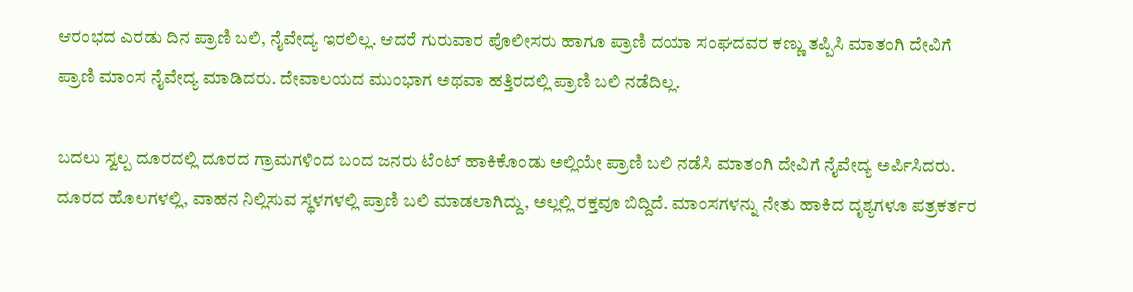ಆರಂಭದ ಎರಡು ದಿನ ಪ್ರಾಣಿ ಬಲಿ, ನೈವೇದ್ಯ ಇರಲಿಲ್ಲ. ಆದರೆ ಗುರುವಾರ ಪೊಲೀಸರು ಹಾಗೂ ಪ್ರಾಣಿ ದಯಾ ಸಂಘದವರ ಕಣ್ಣು ತಪ್ಪಿಸಿ ಮಾತಂಗಿ ದೇವಿಗೆ ಪ್ರಾಣಿ ಮಾಂಸ ನೈವೇದ್ಯ ಮಾಡಿದರು. ದೇವಾಲಯದ ಮುಂಭಾಗ ಅಥವಾ ಹತ್ತಿರದಲ್ಲಿ ಪ್ರಾಣಿ ಬಲಿ ನಡೆದಿಲ್ಲ.

ಬದಲು ಸ್ವಲ್ಪ ದೂರದಲ್ಲಿ ದೂರದ ಗ್ರಾಮಗಳಿಂದ ಬಂದ ಜನರು ಟೆಂಟ್ ಹಾಕಿಕೊಂಡು ಅಲ್ಲಿಯೇ ಪ್ರಾಣಿ ಬಲಿ ನಡೆಸಿ ಮಾತಂಗಿ ದೇವಿಗೆ ನೈವೇದ್ಯ ಅರ್ಪಿಸಿದರು. ದೂರದ ಹೊಲಗಳಲ್ಲಿ, ವಾಹನ ನಿಲ್ಲಿಸುವ ಸ್ಥಳಗಳಲ್ಲಿ ಪ್ರಾಣಿ ಬಲಿ ಮಾಡಲಾಗಿದ್ದು, ಅಲ್ಲಲ್ಲಿ ರಕ್ತವೂ ಬಿದ್ದಿದೆ. ಮಾಂಸಗಳನ್ನು ನೇತು ಹಾಕಿದ ದೃಶ್ಯಗಳೂ ಪತ್ರಕರ್ತರ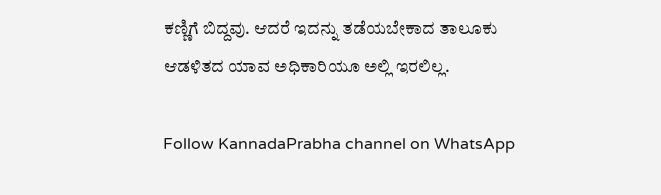ಕಣ್ಣಿಗೆ ಬಿದ್ದವು. ಆದರೆ ಇದನ್ನು ತಡೆಯಬೇಕಾದ ತಾಲೂಕು ಆಡಳಿತದ ಯಾವ ಅಧಿಕಾರಿಯೂ ಅಲ್ಲಿ ಇರಲಿಲ್ಲ.

Follow KannadaPrabha channel on WhatsApp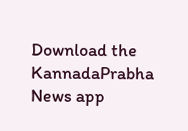Download the KannadaPrabha News app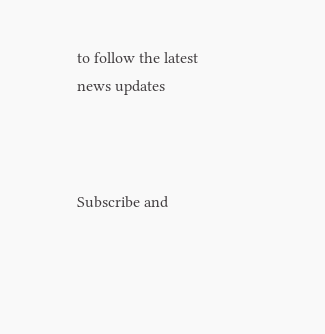to follow the latest news updates



Subscribe and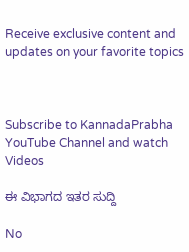Receive exclusive content and updates on your favorite topics



Subscribe to KannadaPrabha YouTube Channel and watch Videos

ಈ ವಿಭಾಗದ ಇತರ ಸುದ್ದಿ

No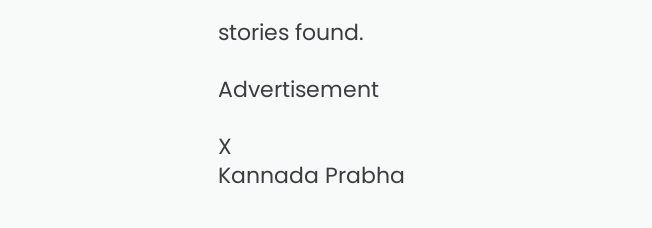stories found.

Advertisement

X
Kannada Prabha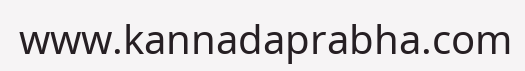www.kannadaprabha.com